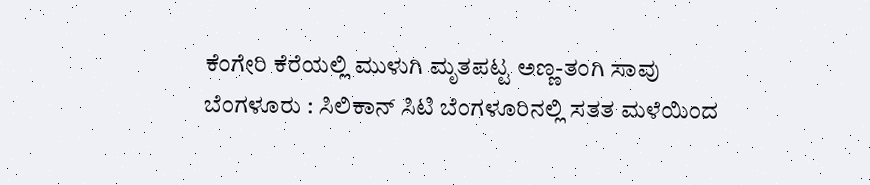ಕೆಂಗೇರಿ ಕೆರೆಯಲ್ಲಿ ಮುಳುಗಿ ಮೃತಪಟ್ಟ ಅಣ್ಣ-ತಂಗಿ ಸಾವು
ಬೆಂಗಳೂರು : ಸಿಲಿಕಾನ್ ಸಿಟಿ ಬೆಂಗಳೂರಿನಲ್ಲಿ ಸತತ ಮಳೆಯಿಂದ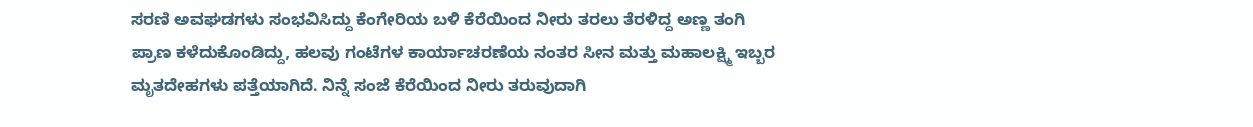ಸರಣಿ ಅವಘಡಗಳು ಸಂಭವಿಸಿದ್ದು ಕೆಂಗೇರಿಯ ಬಳಿ ಕೆರೆಯಿಂದ ನೀರು ತರಲು ತೆರಳಿದ್ದ ಅಣ್ಣ ತಂಗಿ ಪ್ರಾಣ ಕಳೆದುಕೊಂಡಿದ್ದು, ಹಲವು ಗಂಟೆಗಳ ಕಾರ್ಯಾಚರಣೆಯ ನಂತರ ಸೀನ ಮತ್ತು ಮಹಾಲಕ್ಷ್ಮಿ ಇಬ್ಬರ ಮೃತದೇಹಗಳು ಪತ್ತೆಯಾಗಿದೆ. ನಿನ್ನೆ ಸಂಜೆ ಕೆರೆಯಿಂದ ನೀರು ತರುವುದಾಗಿ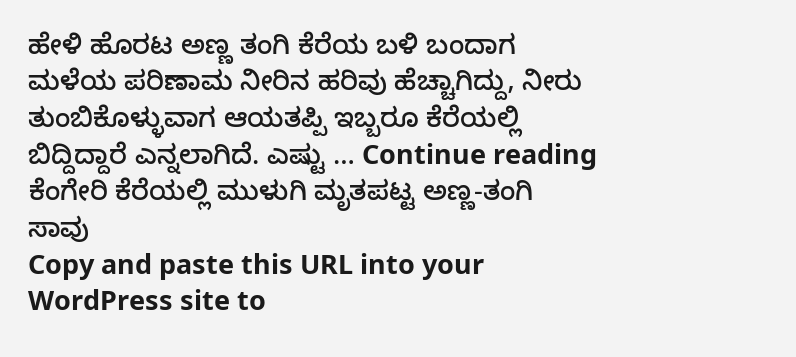ಹೇಳಿ ಹೊರಟ ಅಣ್ಣ ತಂಗಿ ಕೆರೆಯ ಬಳಿ ಬಂದಾಗ ಮಳೆಯ ಪರಿಣಾಮ ನೀರಿನ ಹರಿವು ಹೆಚ್ಚಾಗಿದ್ದು, ನೀರು ತುಂಬಿಕೊಳ್ಳುವಾಗ ಆಯತಪ್ಪಿ ಇಬ್ಬರೂ ಕೆರೆಯಲ್ಲಿ ಬಿದ್ದಿದ್ದಾರೆ ಎನ್ನಲಾಗಿದೆ. ಎಷ್ಟು … Continue reading ಕೆಂಗೇರಿ ಕೆರೆಯಲ್ಲಿ ಮುಳುಗಿ ಮೃತಪಟ್ಟ ಅಣ್ಣ-ತಂಗಿ ಸಾವು
Copy and paste this URL into your WordPress site to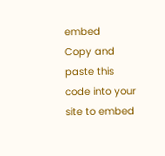embed
Copy and paste this code into your site to embed